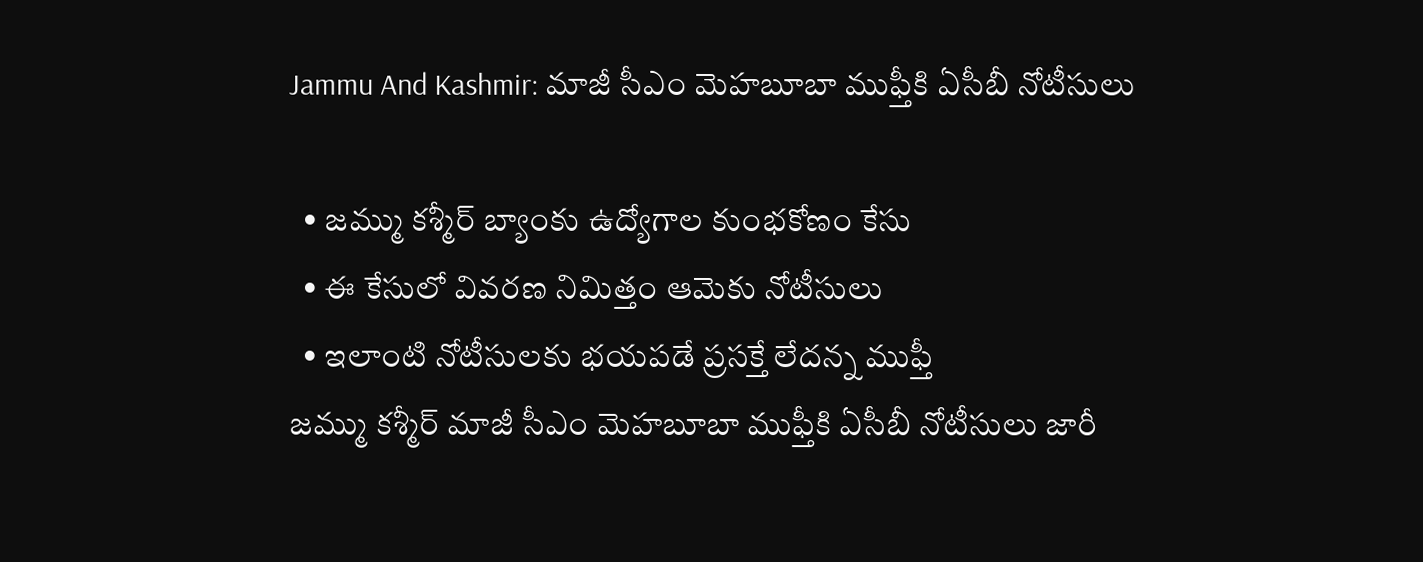Jammu And Kashmir: మాజీ సీఎం మెహబూబా ముఫ్తీకి ఏసీబీ నోటీసులు

  • జమ్ము కశ్మీర్ బ్యాంకు ఉద్యోగాల కుంభకోణం కేసు
  • ఈ కేసులో వివరణ నిమిత్తం ఆమెకు నోటీసులు
  • ఇలాంటి నోటీసులకు భయపడే ప్రసక్తే లేదన్న ముఫ్తీ
జమ్ము కశ్మీర్ మాజీ సీఎం మెహబూబా ముఫ్తీకి ఏసీబీ నోటీసులు జారీ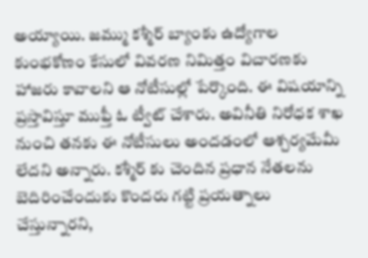అయ్యాయి. జమ్ము కశ్మీర్ బ్యాంకు ఉద్యోగాల కుంభకోణం కేసులో వివరణ నిమిత్తం విచారణకు హాజరు కావాలని ఆ నోటీసుల్లో పేర్కొంది. ఈ విషయాన్ని ప్రస్తావిస్తూ ముఫ్తీ ఓ ట్వీట్ చేశారు. అవినీతి నిరోధక శాఖ నుంచి తనకు ఈ నోటీసులు అందడంలో ఆశ్చర్యమేమీ లేదని అన్నారు. కశ్మీర్ కు చెందిన ప్రధాన నేతలను బెదిరించేందుకు కొందరు గట్టి ప్రయత్నాలు చేస్తున్నారని,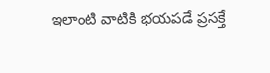ఇలాంటి వాటికి భయపడే ప్రసక్తే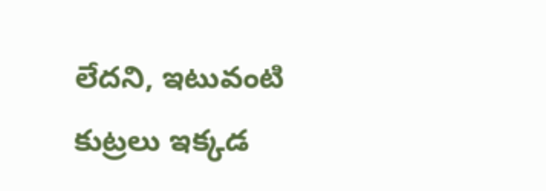లేదని, ఇటువంటి కుట్రలు ఇక్కడ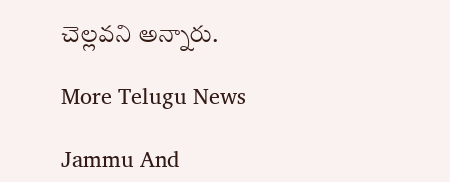చెల్లవని అన్నారు.

More Telugu News

Jammu And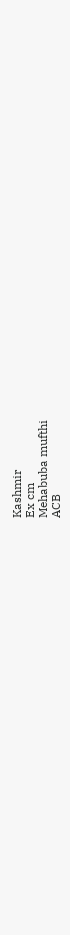Kashmir
Ex cm
Mehabuba mufthi
ACB